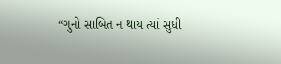“ગુનો સાબિત ન થાય ત્યાં સુધી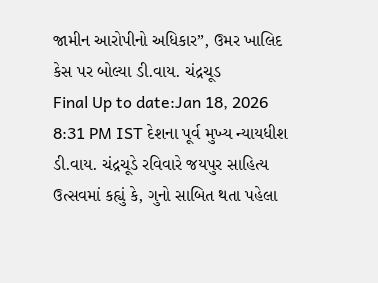જામીન આરોપીનો અધિકાર”, ઉમર ખાલિદ કેસ પર બોલ્યા ડી.વાય. ચંદ્રચૂડ
Final Up to date:Jan 18, 2026 8:31 PM IST દેશના પૂર્વ મુખ્ય ન્યાયધીશ ડી.વાય. ચંદ્રચૂડે રવિવારે જયપુર સાહિત્ય ઉત્સવમાં કહ્યું કે, ગુનો સાબિત થતા પહેલા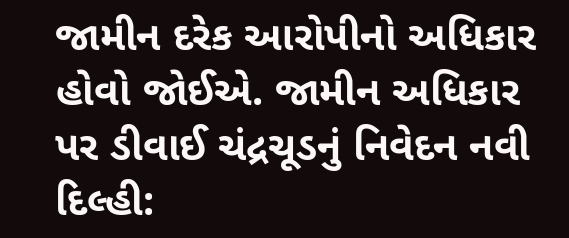જામીન દરેક આરોપીનો અધિકાર હોવો જોઈએ. જામીન અધિકાર પર ડીવાઈ ચંદ્રચૂડનું નિવેદન નવી દિલ્હી: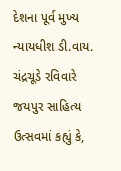દેશના પૂર્વ મુખ્ય ન્યાયધીશ ડી.વાય. ચંદ્રચૂડે રવિવારે જયપુર સાહિત્ય ઉત્સવમાં કહ્યું કે,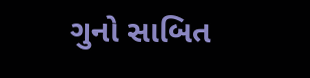ગુનો સાબિત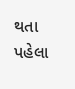થતા પહેલા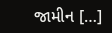જામીન […]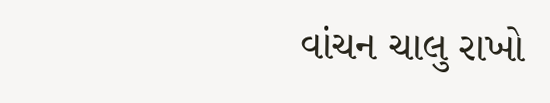વાંચન ચાલુ રાખો